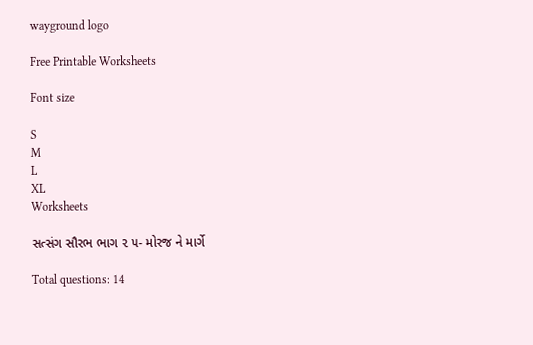wayground logo

Free Printable Worksheets

Font size

S
M
L
XL
Worksheets

સત્સંગ સૌરભ ભાગ ૨ ૫- મોરજ ને માર્ગે

Total questions: 14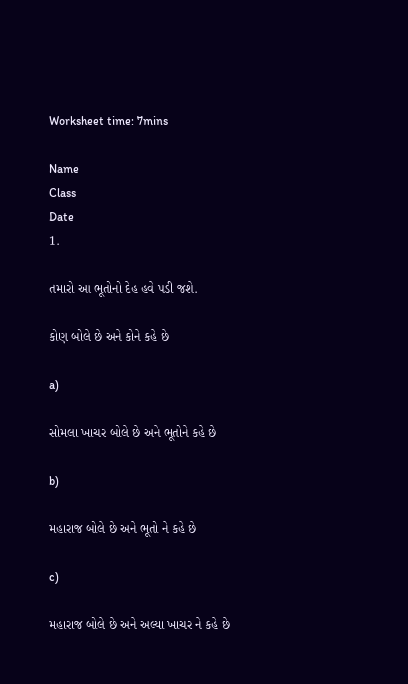Worksheet time: 7mins

Name
Class
Date
1.

તમારો આ ભૂતોનો દેહ હવે પડી જશે.

કોણ બોલે છે અને કોને કહે છે

a)

સોમલા ખાચર બોલે છે અને ભૂતોને કહે છે

b)

મહારાજ બોલે છે અને ભૂતો ને કહે છે

c)

મહારાજ બોલે છે અને અલ્યા ખાચર ને કહે છે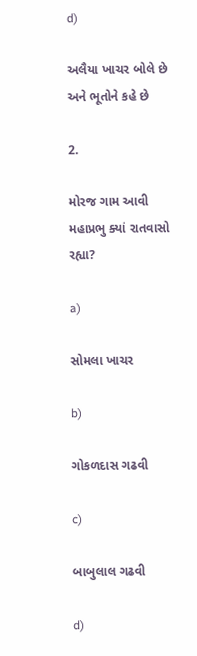d)

અલૈયા ખાચર બોલે છે અને ભૂતોને કહે છે

2.

મોરજ ગામ આવી મહાપ્રભુ ક્યાં રાતવાસો રહ્યા?

a)

સોમલા ખાચર

b)

ગોકળદાસ ગઢવી

c)

બાબુલાલ ગઢવી

d)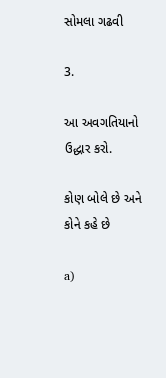સોમલા ગઢવી

3.

આ અવગતિયાનો ઉદ્ધાર કરો.

કોણ બોલે છે અને કોને કહે છે

a)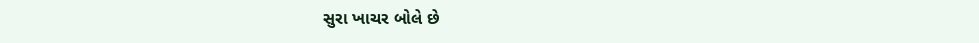સુરા ખાચર બોલે છે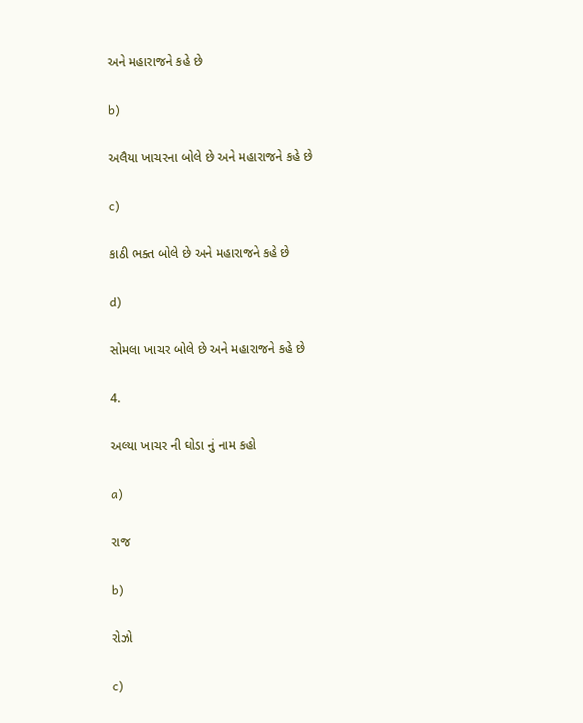અને મહારાજને કહે છે

b)

અલૈયા ખાચરના બોલે છે અને મહારાજને કહે છે

c)

કાઠી ભક્ત બોલે છે અને મહારાજને કહે છે

d)

સોમલા ખાચર બોલે છે અને મહારાજને કહે છે

4.

અલ્યા ખાચર ની ઘોડા નું નામ કહો

a)

રાજ

b)

રોઝો

c)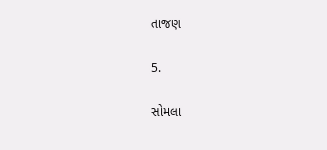તાજણ

5.

સોમલા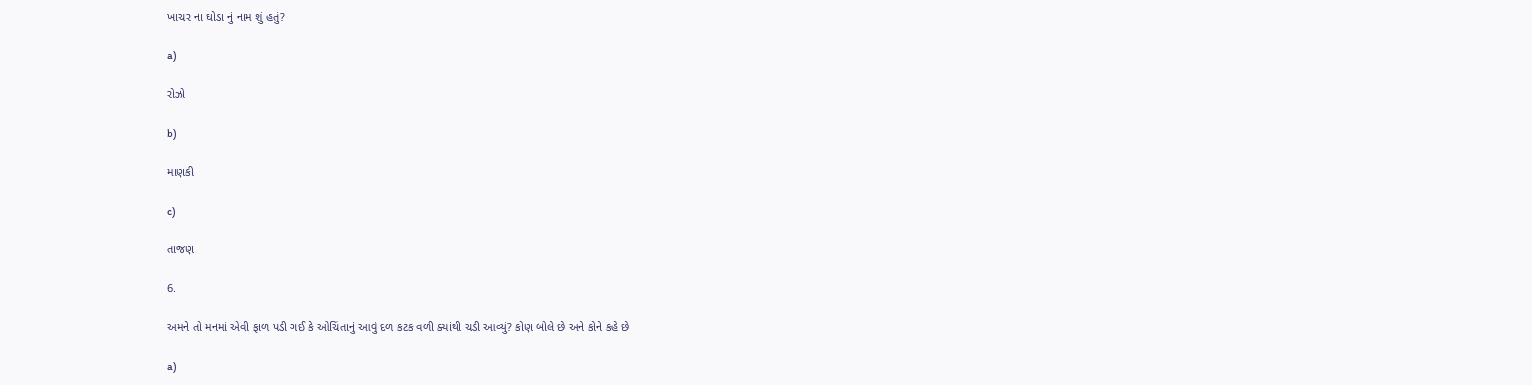ખાચર ના ઘોડા નું નામ શું હતું?

a)

રોઝો

b)

માણકી

c)

તાજણ

6.

અમને તો મનમાં એવી ફાળ પડી ગઈ કે ઓચિંતાનું આવું દળ કટક વળી ક્યાંથી ચડી આવ્યું? કોણ બોલે છે અને કોને કહે છે

a)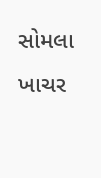સોમલા ખાચર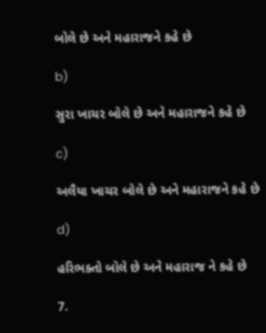બોલે છે અને મહારાજને કહે છે

b)

સુરા ખાચર બોલે છે અને મહારાજને કહે છે

c)

અલૈયા ખાચર બોલે છે અને મહારાજને કહે છે

d)

હરિભક્તો બોલે છે અને મહારાજ ને કહે છે

7.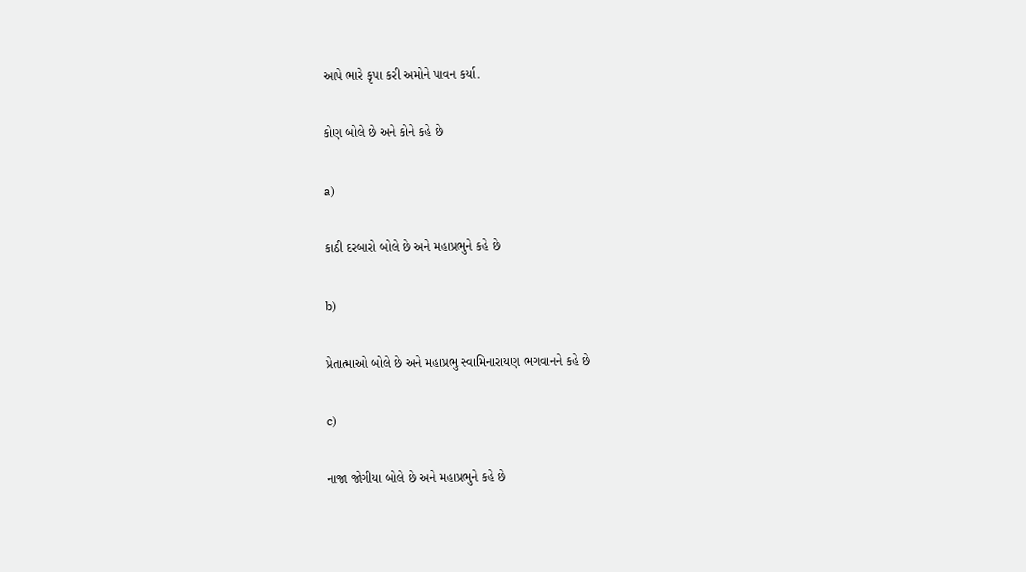આપે ભારે કૃપા કરી અમોને પાવન કર્યા.

કોણ બોલે છે અને કોને કહે છે

a)

કાઠી દરબારો બોલે છે અને મહાપ્રભુને કહે છે

b)

પ્રેતાત્માઓ બોલે છે અને મહાપ્રભુ સ્વામિનારાયણ ભગવાનને કહે છે

c)

નાજા જોગીયા બોલે છે અને મહાપ્રભુને કહે છે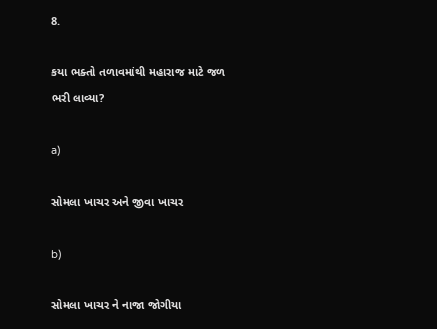8.

કયા ભક્તો તળાવમાંથી મહારાજ માટે જળ ભરી લાવ્યા?

a)

સોમલા ખાચર અને જીવા ખાચર

b)

સોમલા ખાચર ને નાજા જોગીયા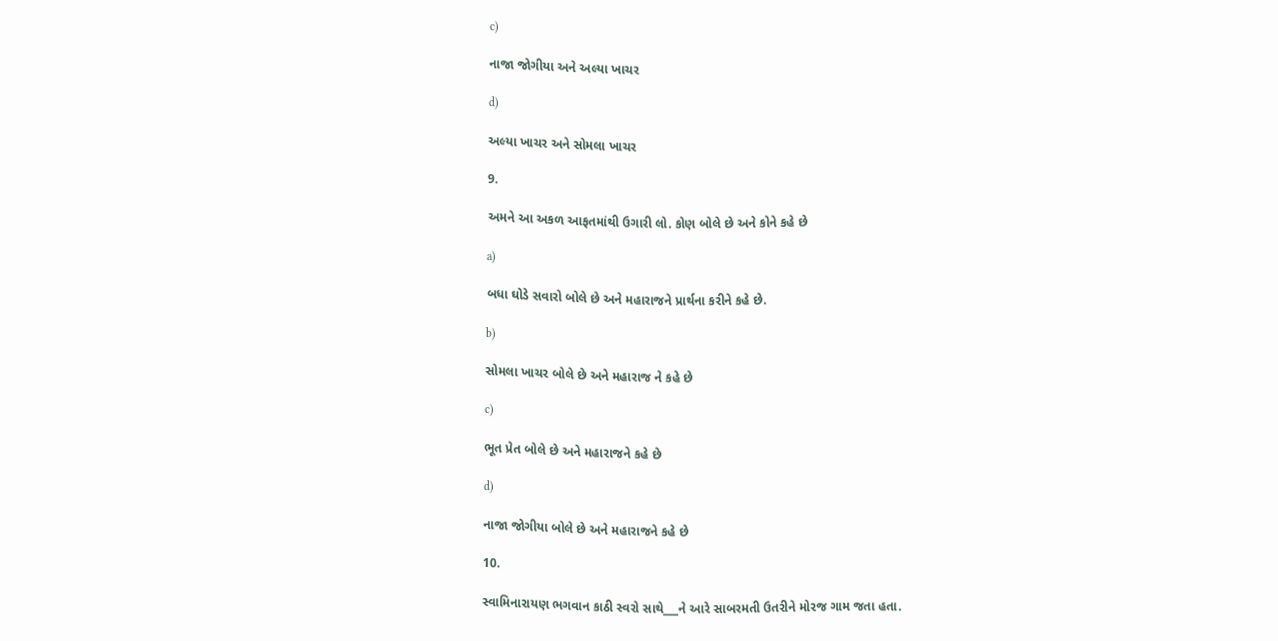c)

નાજા જોગીયા અને અલ્યા ખાચર

d)

અલ્યા ખાચર અને સોમલા ખાચર

9.

અમને આ અકળ આફતમાંથી ઉગારી લો. કોણ બોલે છે અને કોને કહે છે

a)

બધા ઘોડે સવારો બોલે છે અને મહારાજને પ્રાર્થના કરીને કહે છે.

b)

સોમલા ખાચર બોલે છે અને મહારાજ ને કહે છે

c)

ભૂત પ્રેત બોલે છે અને મહારાજને કહે છે

d)

નાજા જોગીયા બોલે છે અને મહારાજને કહે છે

10.

સ્વામિનારાયણ ભગવાન કાઠી સ્વરો સાથે___ને આરે સાબરમતી ઉતરીને મોરજ ગામ જતા હતા.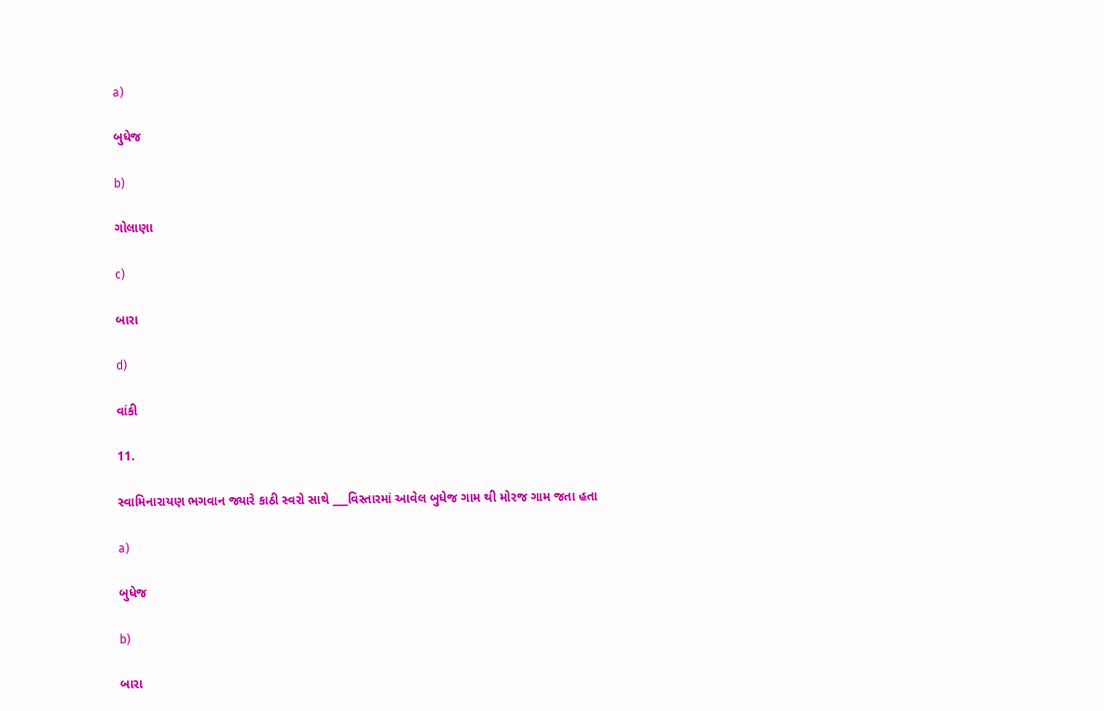a)

બુધેજ

b)

ગોલાણા

c)

બારા

d)

વાંકી

11.

સ્વામિનારાયણ ભગવાન જ્યારે કાઠી સ્વરો સાથે ___વિસ્તારમાં આવેલ બુધેજ ગામ થી મોરજ ગામ જતા હતા

a)

બુધેજ

b)

બારા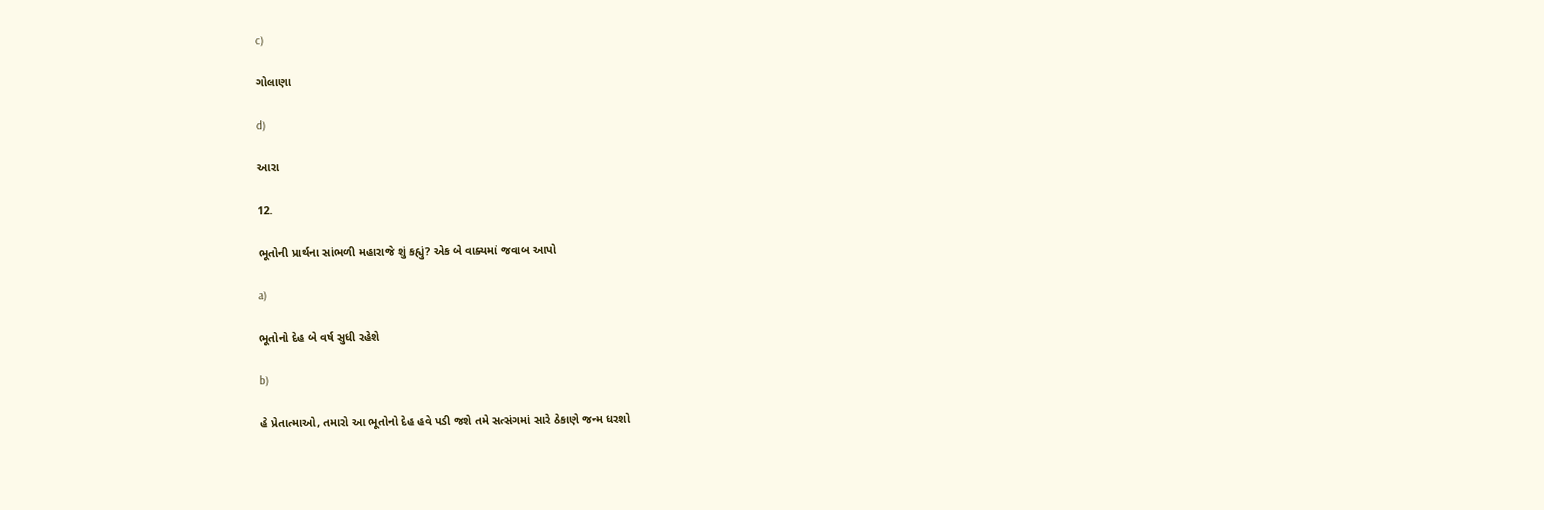c)

ગોલાણા

d)

આરા

12.

ભૂતોની પ્રાર્થના સાંભળી મહારાજે શું કહ્યું? એક બે વાક્યમાં જવાબ આપો

a)

ભૂતોનો દેહ બે વર્ષ સુધી રહેશે

b)

હે પ્રેતાત્માઓ, તમારો આ ભૂતોનો દેહ હવે પડી જશે તમે સત્સંગમાં સારે ઠેકાણે જન્મ ધરશો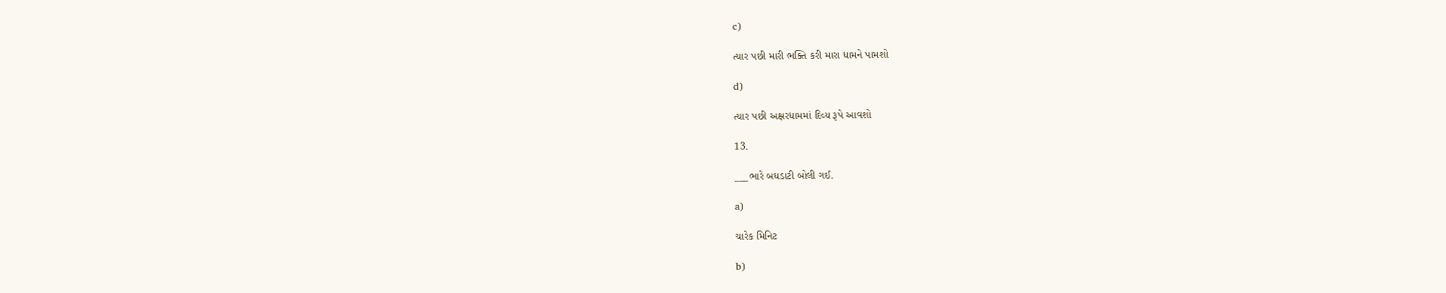c)

ત્યાર પછી મારી ભક્તિ કરી મારા ધામને પામશો

d)

ત્યાર પછી અક્ષરધામમાં દિવ્ય રૂપે આવશો

13.

___ભારે બઘડાટી બોલી ગઈ.

a)

ચારેક મિનિટ

b)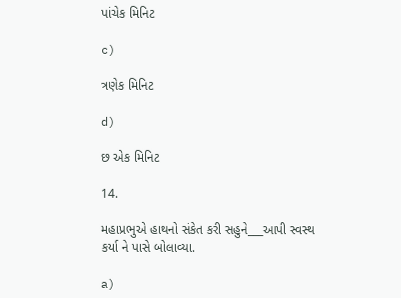પાંચેક મિનિટ

c)

ત્રણેક મિનિટ

d)

છ એક મિનિટ

14.

મહાપ્રભુએ હાથનો સંકેત કરી સહુને___આપી સ્વસ્થ કર્યા ને પાસે બોલાવ્યા.

a)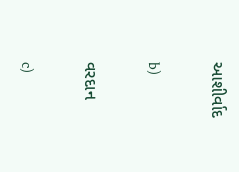આશીર્વાદ

b)

વરદાન

c)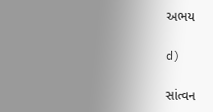અભય

d)

સાંત્વન